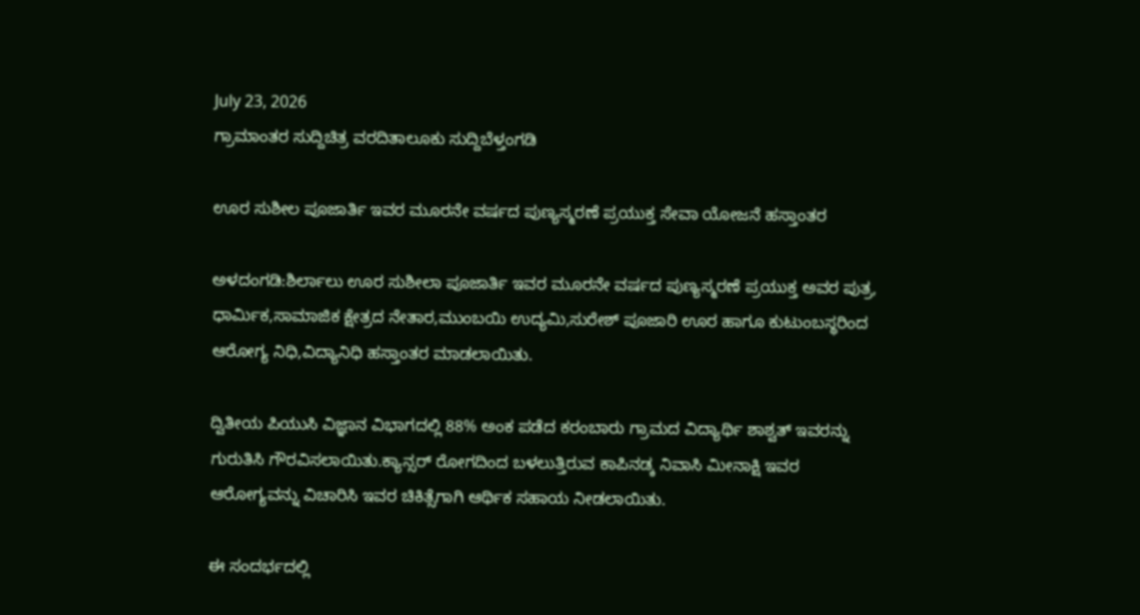July 23, 2026
ಗ್ರಾಮಾಂತರ ಸುದ್ದಿಚಿತ್ರ ವರದಿತಾಲೂಕು ಸುದ್ದಿಬೆಳ್ತಂಗಡಿ

ಊರ ಸುಶೀಲ ಪೂಜಾರ್ತಿ ಇವರ ಮೂರನೇ ವರ್ಷದ ಪುಣ್ಯಸ್ಮರಣೆ ಪ್ರಯುಕ್ತ ಸೇವಾ ಯೋಜನೆ ಹಸ್ತಾಂತರ

ಅಳದಂಗಡಿ:ಶಿರ್ಲಾಲು ಊರ ಸುಶೀಲಾ ಪೂಜಾರ್ತಿ ಇವರ ಮೂರನೇ ವರ್ಷದ ಪುಣ್ಯಸ್ಮರಣೆ ಪ್ರಯುಕ್ತ ಅವರ ಪುತ್ರ, ಧಾರ್ಮಿಕ,ಸಾಮಾಜಿಕ ಕ್ಷೇತ್ರದ ನೇತಾರ,ಮುಂಬಯಿ ಉದ್ಯಮಿ,ಸುರೇಶ್ ಪೂಜಾರಿ ಊರ ಹಾಗೂ ಕುಟುಂಬಸ್ಥರಿಂದ ಆರೋಗ್ಯ ನಿಧಿ,ವಿದ್ಯಾನಿಧಿ ಹಸ್ತಾಂತರ ಮಾಡಲಾಯಿತು.

ದ್ವಿತೀಯ ಪಿಯುಸಿ ವಿಜ್ಞಾನ ವಿಭಾಗದಲ್ಲಿ 88% ಅಂಕ ಪಡೆದ ಕರಂಬಾರು ಗ್ರಾಮದ ವಿದ್ಯಾರ್ಥಿ ಶಾಶ್ವತ್ ಇವರನ್ನು ಗುರುತಿಸಿ ಗೌರವಿಸಲಾಯಿತು.ಕ್ಯಾನ್ಸರ್ ರೋಗದಿಂದ ಬಳಲುತ್ತಿರುವ ಕಾಪಿನಡ್ಕ ನಿವಾಸಿ ಮೀನಾಕ್ಷಿ ಇವರ ಆರೋಗ್ಯವನ್ನು ವಿಚಾರಿಸಿ ಇವರ ಚಿಕಿತ್ಸೆಗಾಗಿ ಆರ್ಥಿಕ ಸಹಾಯ ನೀಡಲಾಯಿತು.

ಈ ಸಂದರ್ಭದಲ್ಲಿ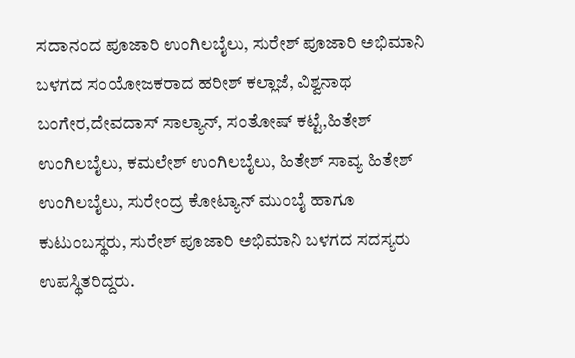ಸದಾನಂದ ಪೂಜಾರಿ ಉಂಗಿಲಬೈಲು, ಸುರೇಶ್ ಪೂಜಾರಿ ಅಭಿಮಾನಿ ಬಳಗದ ಸಂಯೋಜಕರಾದ ಹರೀಶ್ ಕಲ್ಲಾಜೆ, ವಿಶ್ವನಾಥ ಬಂಗೇರ,ದೇವದಾಸ್ ಸಾಲ್ಯಾನ್, ಸಂತೋಷ್ ಕಟ್ಟೆ,ಹಿತೇಶ್ ಉಂಗಿಲಬೈಲು, ಕಮಲೇಶ್ ಉಂಗಿಲಬೈಲು, ಹಿತೇಶ್ ಸಾವ್ಯ ಹಿತೇಶ್ ಉಂಗಿಲಬೈಲು, ಸುರೇಂದ್ರ ಕೋಟ್ಯಾನ್ ಮುಂಬೈ ಹಾಗೂ ಕುಟುಂಬಸ್ಥರು, ಸುರೇಶ್ ಪೂಜಾರಿ ಅಭಿಮಾನಿ ಬಳಗದ ಸದಸ್ಯರು ಉಪಸ್ಥಿತರಿದ್ದರು.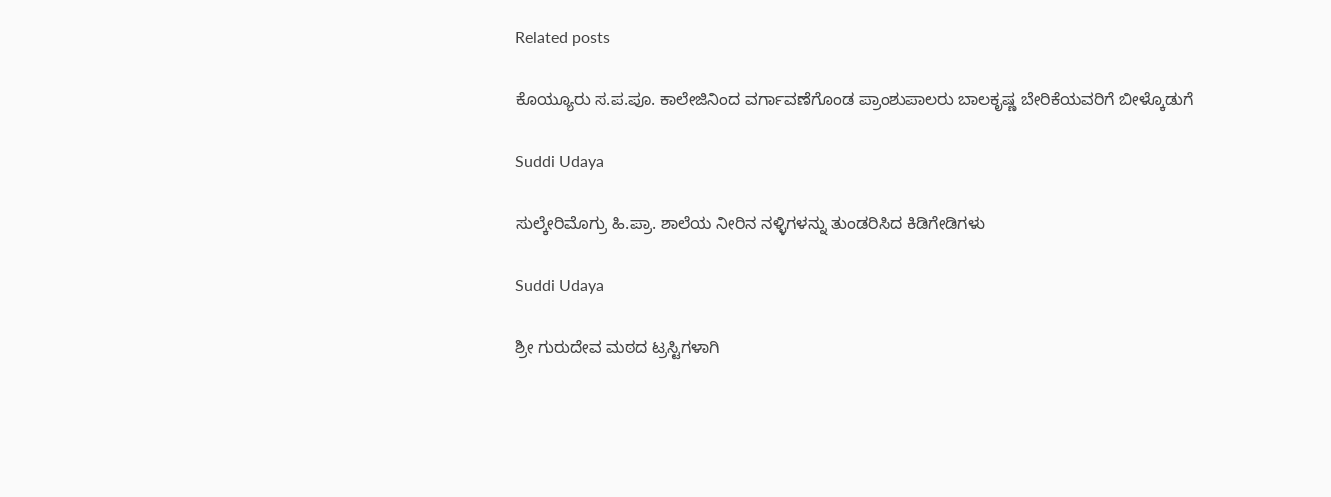Related posts

ಕೊಯ್ಯೂರು ಸ.ಪ.ಪೂ. ಕಾಲೇಜಿನಿಂದ ವರ್ಗಾವಣೆಗೊಂಡ ಪ್ರಾಂಶುಪಾಲರು ಬಾಲಕೃಷ್ಣ ಬೇರಿಕೆಯವರಿಗೆ ಬೀಳ್ಕೊಡುಗೆ

Suddi Udaya

ಸುಲ್ಕೇರಿಮೊಗ್ರು ಹಿ.ಪ್ರಾ. ಶಾಲೆಯ ನೀರಿನ ನಳ್ಳಿಗಳನ್ನು ತುಂಡರಿಸಿದ ಕಿಡಿಗೇಡಿಗಳು

Suddi Udaya

ಶ್ರೀ ಗುರುದೇವ ಮಠದ ಟ್ರಸ್ಟಿಗಳಾಗಿ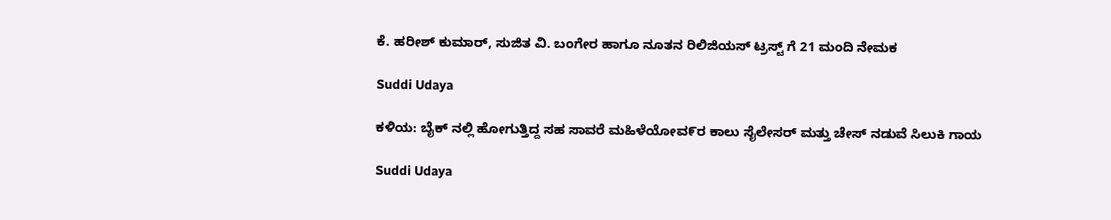ಕೆ. ಹರೀಶ್ ಕುಮಾರ್, ಸುಜಿತ ವಿ. ಬಂಗೇರ ಹಾಗೂ ನೂತನ ರಿಲಿಜಿಯಸ್ ಟ್ರಸ್ಟ್ ಗೆ 21 ಮಂದಿ ನೇಮಕ

Suddi Udaya

ಕಳಿಯ: ಬೈಕ್ ನಲ್ಲಿ ಹೋಗುತ್ತಿದ್ದ‌ ಸಹ ಸಾವರೆ ಮಹಿಳೆಯೋವ೯ರ ಕಾಲು ಸೈಲೇಸರ್‌ ಮತ್ತು ಚೇಸ್‌ ನಡುವೆ ಸಿಲುಕಿ ಗಾಯ

Suddi Udaya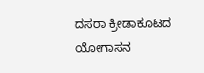ದಸರಾ ಕ್ರೀಡಾಕೂಟದ ಯೋಗಾಸನ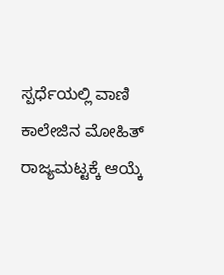ಸ್ಪರ್ಧೆಯಲ್ಲಿ ವಾಣಿ ಕಾಲೇಜಿನ ಮೋಹಿತ್ ರಾಜ್ಯಮಟ್ಟಕ್ಕೆ ಆಯ್ಕೆ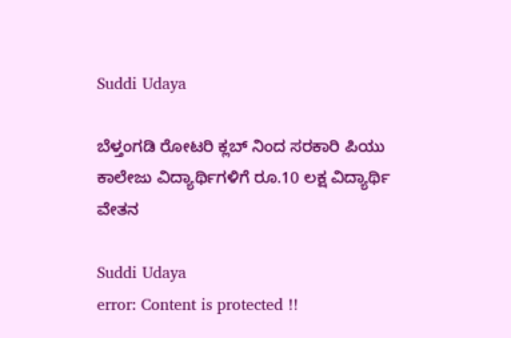Suddi Udaya

ಬೆಳ್ತಂಗಡಿ ರೋಟರಿ ಕ್ಲಬ್ ನಿಂದ ಸರಕಾರಿ ಪಿಯು ಕಾಲೇಜು ವಿದ್ಯಾರ್ಥಿಗಳಿಗೆ ರೂ.10 ಲಕ್ಷ ವಿದ್ಯಾರ್ಥಿ ವೇತನ

Suddi Udaya
error: Content is protected !!